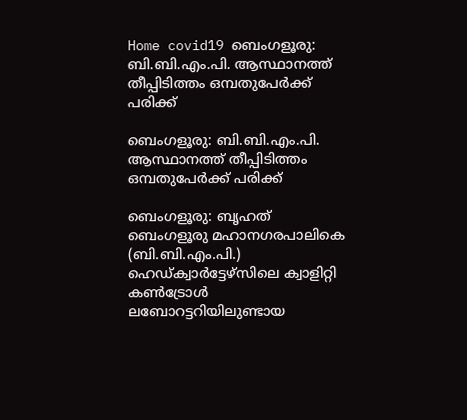Home covid19 ബെംഗളൂരു: ബി.ബി.എം.പി. ആസ്ഥാനത്ത് തീപ്പിടിത്തം ഒമ്പതുപേർക്ക് പരിക്ക്

ബെംഗളൂരു: ബി.ബി.എം.പി. ആസ്ഥാനത്ത് തീപ്പിടിത്തം ഒമ്പതുപേർക്ക് പരിക്ക്

ബെംഗളൂരു: ബൃഹത് ബെംഗളൂരു മഹാനഗരപാലികെ (ബി.ബി.എം.പി.) ഹെഡ്ക്വാർട്ടേഴ്‌സിലെ ക്വാളിറ്റി കൺട്രോൾ ലബോറട്ടറിയിലുണ്ടായ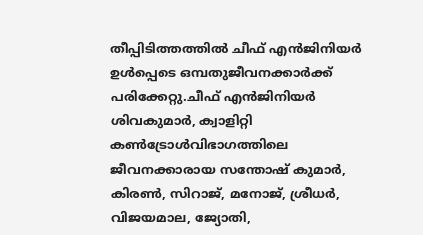തീപ്പിടിത്തത്തിൽ ചീഫ് എൻജിനിയർ ഉൾപ്പെടെ ഒമ്പതുജീവനക്കാർക്ക് പരിക്കേറ്റു.ചീഫ് എൻജിനിയർ ശിവകുമാർ, ക്വാളിറ്റി കൺട്രോൾവിഭാഗത്തിലെ ജീവനക്കാരായ സന്തോഷ് കുമാർ, കിരൺ, സിറാജ്, മനോജ്, ശ്രീധർ, വിജയമാല, ജ്യോതി,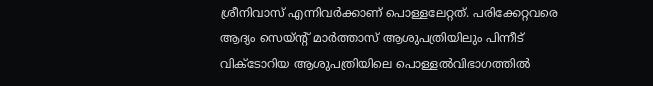ശ്രീനിവാസ് എന്നിവർക്കാണ് പൊള്ളലേറ്റത്. പരിക്കേറ്റവരെ ആദ്യം സെയ്ന്റ് മാർത്താസ് ആശുപത്രിയിലും പിന്നീട് വിക്ടോറിയ ആശുപത്രിയിലെ പൊള്ളൽവിഭാഗത്തിൽ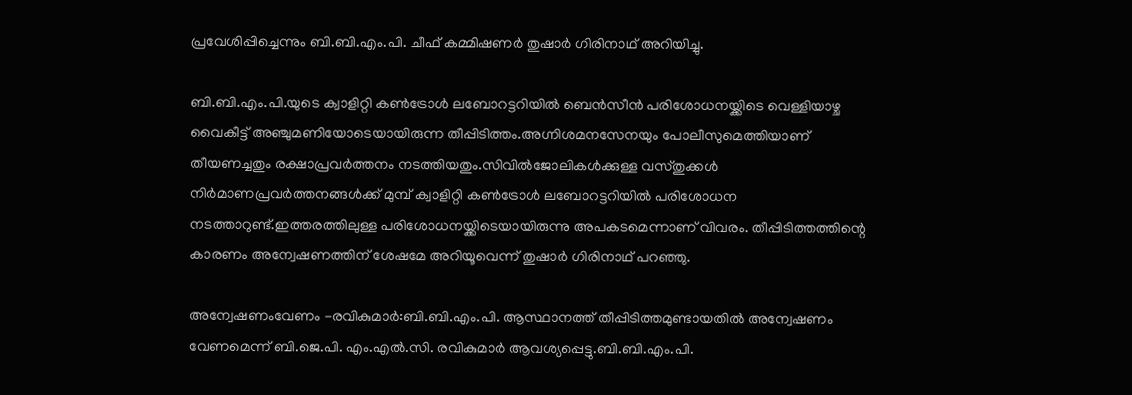പ്രവേശിപ്പിച്ചെന്നും ബി.ബി.എം.പി. ചീഫ് കമ്മിഷണർ തുഷാർ ഗിരിനാഥ് അറിയിച്ചു.

ബി.ബി.എം.പി.യുടെ ക്വാളിറ്റി കൺട്രോൾ ലബോറട്ടറിയിൽ ബെൻസീൻ പരിശോധനയ്ക്കിടെ വെള്ളിയാഴ്ച വൈകീട്ട് അഞ്ചുമണിയോടെയായിരുന്ന തീപ്പിടിത്തം.അഗ്നിശമനസേനയും പോലീസുമെത്തിയാണ് തീയണച്ചതും രക്ഷാപ്രവർത്തനം നടത്തിയതും.സിവിൽജോലികൾക്കുള്ള വസ്തുക്കൾ നിർമാണപ്രവർത്തനങ്ങൾക്ക് മുമ്പ് ക്വാളിറ്റി കൺട്രോൾ ലബോറട്ടറിയിൽ പരിശോധന നടത്താറുണ്ട്.ഇത്തരത്തിലുള്ള പരിശോധനയ്ക്കിടെയായിരുന്നു അപകടമെന്നാണ് വിവരം. തീപ്പിടിത്തത്തിന്റെ കാരണം അന്വേഷണത്തിന് ശേഷമേ അറിയൂവെന്ന് തുഷാർ ഗിരിനാഥ് പറഞ്ഞു.

അന്വേഷണംവേണം -രവികുമാർ:ബി.ബി.എം.പി. ആസ്ഥാനത്ത് തീപ്പിടിത്തമുണ്ടായതിൽ അന്വേഷണം വേണമെന്ന് ബി.ജെ.പി. എം.എൽ.സി. രവികുമാർ ആവശ്യപ്പെട്ടു.ബി.ബി.എം.പി.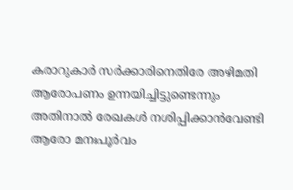കരാറുകാർ സർക്കാരിനെതിരേ അഴിമതി ആരോപണം ഉന്നയിച്ചിട്ടുണ്ടെന്നും അതിനാൽ രേഖകൾ നശിപ്പിക്കാൻവേണ്ടി ആരോ മനഃപൂർവം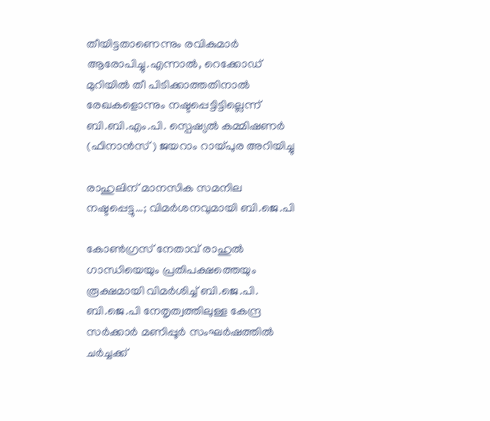തീയിട്ടതാണെന്നും രവികുമാർ ആരോപിച്ചു.എന്നാൽ, റെക്കോഡ്‌ മുറിയിൽ തീ പിടിക്കാത്തതിനാൽ രേഖകളൊന്നും നഷ്ടപ്പെട്ടിട്ടില്ലെന്ന് ബി.ബി.എം.പി. സ്പെഷ്യൽ കമ്മിഷണർ (ഫിനാൻസ്) ജയറാം റായ്പുര അറിയിച്ചു

രാഹുലിന് മാനസിക സമനില നഷ്ടപ്പെട്ടു…; വിമര്‍ശനവുമായി ബി.ജെ.പി

കോണ്‍ഗ്രസ് നേതാവ് രാഹുല്‍ ഗാന്ധിയെയും പ്രതിപക്ഷത്തെയും രൂക്ഷമായി വിമര്‍ശിച്ച്‌ ബി.ജെ.പി. ബി.ജെ.പി നേതൃത്വത്തിലുള്ള കേന്ദ്ര സര്‍ക്കാര്‍ മണിപ്പൂര്‍ സംഘര്‍ഷത്തില്‍ ചര്‍ച്ചക്ക്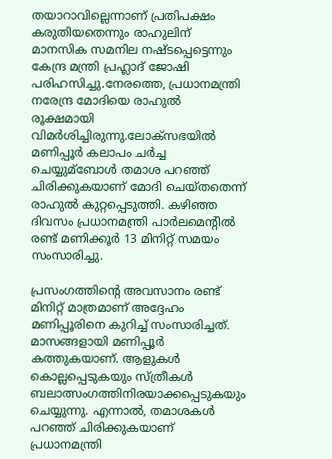തയാറാവില്ലെന്നാണ് പ്രതിപക്ഷം കരുതിയതെന്നും രാഹുലിന് മാനസിക സമനില നഷ്ടപ്പെട്ടെന്നും കേന്ദ്ര മന്ത്രി പ്രഹ്ലാദ് ജോഷി പരിഹസിച്ചു.നേരത്തെ, പ്രധാനമന്ത്രി നരേന്ദ്ര മോദിയെ രാഹുല്‍ രൂക്ഷമായി വിമര്‍ശിച്ചിരുന്നു.ലോക്സഭയില്‍ മണിപ്പൂര്‍ കലാപം ചര്‍ച്ച ചെയ്യുമ്ബോള്‍ തമാശ പറഞ്ഞ് ചിരിക്കുകയാണ് മോദി ചെയ്തതെന്ന് രാഹുല്‍ കുറ്റപ്പെടുത്തി. കഴിഞ്ഞ ദിവസം പ്രധാനമന്ത്രി പാര്‍ലമെന്റില്‍ രണ്ട് മണിക്കൂര്‍ 13 മിനിറ്റ് സമയം സംസാരിച്ചു.

പ്രസംഗത്തിന്റെ അവസാനം രണ്ട് മിനിറ്റ് മാത്രമാണ് അദ്ദേഹം മണിപ്പൂരിനെ കുറിച്ച്‌ സംസാരിച്ചത്. മാസങ്ങളായി മണിപ്പൂര്‍ കത്തുകയാണ്. ആളുകള്‍ കൊല്ലപ്പെടുകയും സ്ത്രീകള്‍ ബലാത്സംഗത്തിനിരയാക്കപ്പെടുകയും ചെയ്യുന്നു. എന്നാല്‍, തമാശകള്‍ പറഞ്ഞ് ചിരിക്കുകയാണ് പ്രധാനമന്ത്രി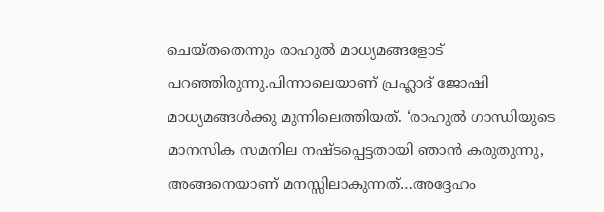ചെയ്തതെന്നും രാഹുല്‍ മാധ്യമങ്ങളോട് പറഞ്ഞിരുന്നു.പിന്നാലെയാണ് പ്രഹ്ലാദ് ജോഷി മാധ്യമങ്ങള്‍ക്കു മുന്നിലെത്തിയത്. ‘രാഹുല്‍ ഗാന്ധിയുടെ മാനസിക സമനില നഷ്ടപ്പെട്ടതായി ഞാൻ കരുതുന്നു, അങ്ങനെയാണ് മനസ്സിലാകുന്നത്…അദ്ദേഹം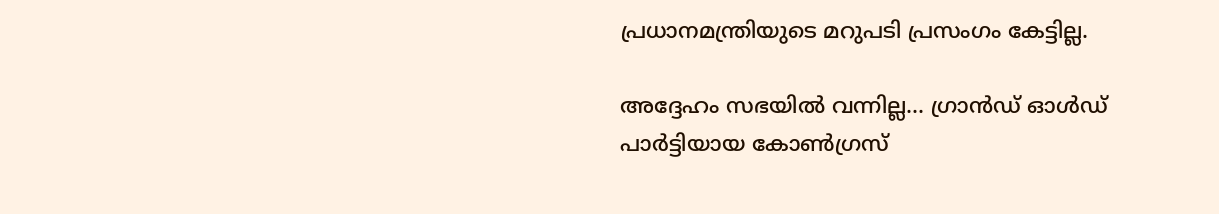പ്രധാനമന്ത്രിയുടെ മറുപടി പ്രസംഗം കേട്ടില്ല.

അദ്ദേഹം സഭയില്‍ വന്നില്ല… ഗ്രാൻഡ് ഓള്‍ഡ് പാര്‍ട്ടിയായ കോണ്‍ഗ്രസ്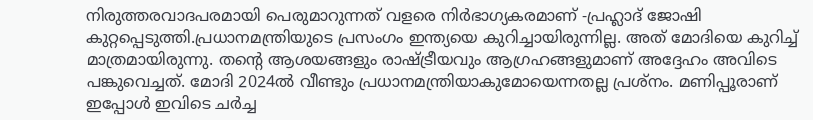നിരുത്തരവാദപരമായി പെരുമാറുന്നത് വളരെ നിര്‍ഭാഗ്യകരമാണ് -പ്രഹ്ലാദ് ജോഷി കുറ്റപ്പെടുത്തി.പ്രധാനമന്ത്രിയുടെ പ്രസംഗം ഇന്ത്യയെ കുറിച്ചായിരുന്നില്ല. അത് മോദിയെ കുറിച്ച്‌ മാത്രമായിരുന്നു. തന്റെ ആശയങ്ങളും രാഷ്ട്രീയവും ആഗ്രഹങ്ങളുമാണ് അദ്ദേഹം അവിടെ പങ്കുവെച്ചത്. മോദി 2024ല്‍ വീണ്ടും പ്രധാനമന്ത്രിയാകുമോയെന്നതല്ല പ്രശ്നം. മണിപ്പൂരാണ് ഇപ്പോള്‍ ഇവിടെ ചര്‍ച്ച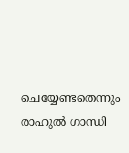ചെയ്യേണ്ടതെന്നും രാഹുല്‍ ഗാന്ധി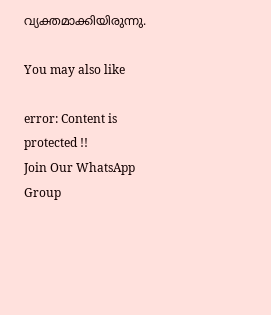വ്യക്തമാക്കിയിരുന്നു.

You may also like

error: Content is protected !!
Join Our WhatsApp Group